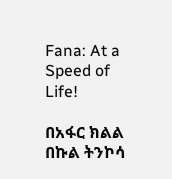Fana: At a Speed of Life!

በአፋር ክልል በኩል ትንኮሳ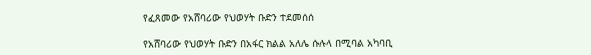የፈጸመው የአሸባሪው የህወሃት ቡድን ተደመሰሰ

የአሸባሪው የህወሃት ቡድን በአፋር ክልል አለሌ ሱሉላ በሚባል አካባቢ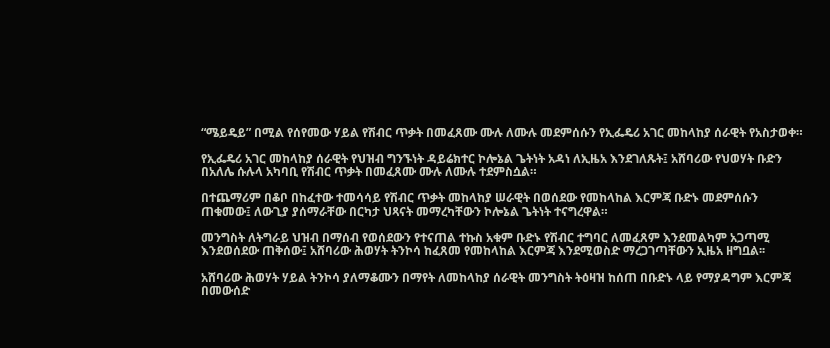“ሜይዴይ” በሚል የሰየመው ሃይል የሽብር ጥቃት በመፈጸሙ ሙሉ ለሙሉ መደምሰሱን የኢፌዴሪ አገር መከላከያ ሰራዊት የአስታወቀ።

የኢፌዴሪ አገር መከላከያ ሰራዊት የህዝብ ግንኙነት ዳይሬክተር ኮሎኔል ጌትነት አዳነ ለኢዜአ እንደገለጹት፤ አሸባሪው የህወሃት ቡድን በአለሌ ሱሉላ አካባቢ የሽብር ጥቃት በመፈጸሙ ሙሉ ለሙሉ ተደምስሷል።

በተጨማሪም በቆቦ በከፈተው ተመሳሳይ የሽብር ጥቃት መከላከያ ሠራዊት በወሰደው የመከላከል እርምጃ ቡድኑ መደምሰሱን ጠቁመው፤ ለውጊያ ያሰማራቸው በርካታ ህጻናት መማረካቸውን ኮሎኔል ጌትነት ተናግረዋል።

መንግስት ለትግራይ ህዝብ በማሰብ የወሰደውን የተናጠል ተኩስ አቁም ቡድኑ የሽብር ተግባር ለመፈጸም እንደመልካም አጋጣሚ እንደወሰደው ጠቅሰው፤ አሸባሪው ሕወሃት ትንኮሳ ከፈጸመ የመከላከል እርምጃ እንደሚወስድ ማረጋገጣቸውን ኢዜአ ዘግቧል፡፡

አሸባሪው ሕወሃት ሃይል ትንኮሳ ያለማቆሙን በማየት ለመከላከያ ሰራዊት መንግስት ትዕዛዝ ከሰጠ በቡድኑ ላይ የማያዳግም እርምጃ በመውሰድ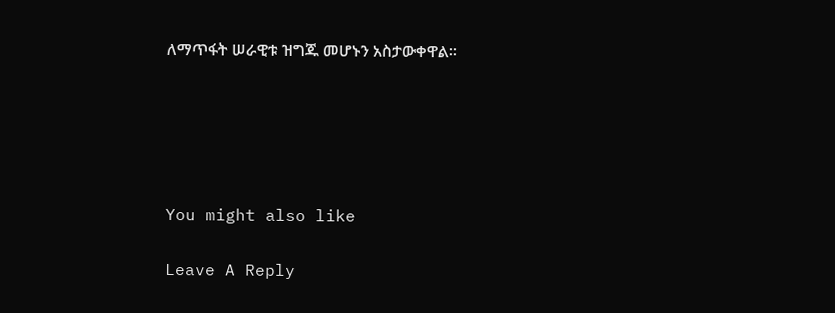ለማጥፋት ሠራዊቱ ዝግጁ መሆኑን አስታውቀዋል።





You might also like

Leave A Reply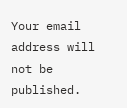Your email address will not be published.